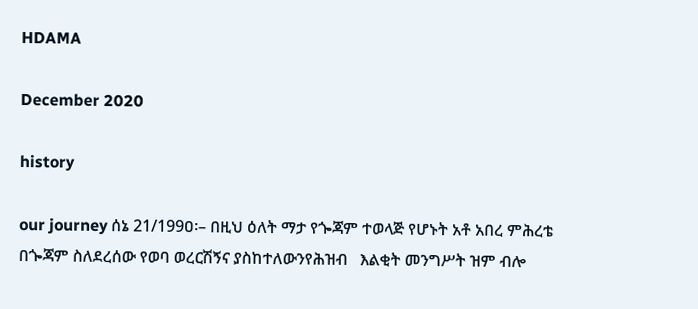HDAMA

December 2020

history

our journey ሰኔ 21/199ዐ፡– በዚህ ዕለት ማታ የጐጃም ተወላጅ የሆኑት አቶ አበረ ምሕረቴ   በጐጃም ስለደረሰው የወባ ወረርሽኝና ያስከተለውንየሕዝብ   እልቂት መንግሥት ዝም ብሎ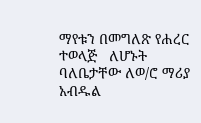ማየቱን በመግለጽ የሐረር ተወላጅ   ለሆኑት ባለቤታቸው ለወ/ሮ ማሪያ  አብዱል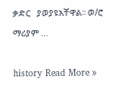ቃድር   ያወያዩአቸዋል፡፡ ወ/ሮ ማሪያም …

history Read More »